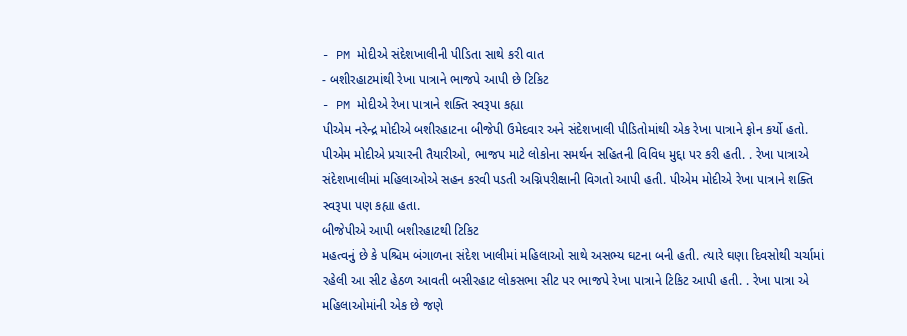- PM મોદીએ સંદેશખાલીની પીડિતા સાથે કરી વાત
- બશીરહાટમાંથી રેખા પાત્રાને ભાજપે આપી છે ટિકિટ
- PM મોદીએ રેખા પાત્રાને શક્તિ સ્વરૂપા કહ્યા
પીએમ નરેન્દ્ર મોદીએ બશીરહાટના બીજેપી ઉમેદવાર અને સંદેશખાલી પીડિતોમાંથી એક રેખા પાત્રાને ફોન કર્યો હતો. પીએમ મોદીએ પ્રચારની તૈયારીઓ, ભાજપ માટે લોકોના સમર્થન સહિતની વિવિધ મુદ્દા પર કરી હતી. . રેખા પાત્રાએ સંદેશખાલીમાં મહિલાઓએ સહન કરવી પડતી અગ્નિપરીક્ષાની વિગતો આપી હતી. પીએમ મોદીએ રેખા પાત્રાને શક્તિ સ્વરૂપા પણ કહ્યા હતા.
બીજેપીએ આપી બશીરહાટથી ટિકિટ
મહત્વનું છે કે પશ્ચિમ બંગાળના સંદેશ ખાલીમાં મહિલાઓ સાથે અસભ્ય ઘટના બની હતી. ત્યારે ઘણા દિવસોથી ચર્ચામાં રહેલી આ સીટ હેઠળ આવતી બસીરહાટ લોકસભા સીટ પર ભાજપે રેખા પાત્રાને ટિકિટ આપી હતી. . રેખા પાત્રા એ મહિલાઓમાંની એક છે જણે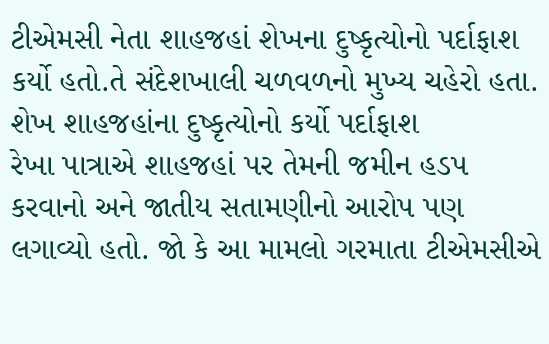ટીએમસી નેતા શાહજહાં શેખના દુષ્કૃત્યોનો પર્દાફાશ કર્યો હતો.તે સંદેશખાલી ચળવળનો મુખ્ય ચહેરો હતા.
શેખ શાહજહાંના દુષ્કૃત્યોનો કર્યો પર્દાફાશ
રેખા પાત્રાએ શાહજહાં પર તેમની જમીન હડપ કરવાનો અને જાતીય સતામણીનો આરોપ પણ લગાવ્યો હતો. જો કે આ મામલો ગરમાતા ટીએમસીએ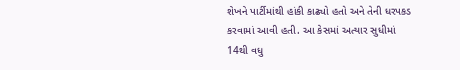શેખને પાર્ટીમાંથી હાંકી કાઢ્યો હતો અને તેની ધરપકડ કરવામાં આવી હતી. આ કેસમાં અત્યાર સુધીમાં 14થી વધુ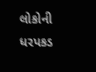લોકોની ધરપકડ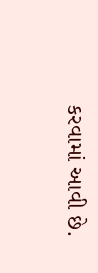કરવામાં આવી છે.